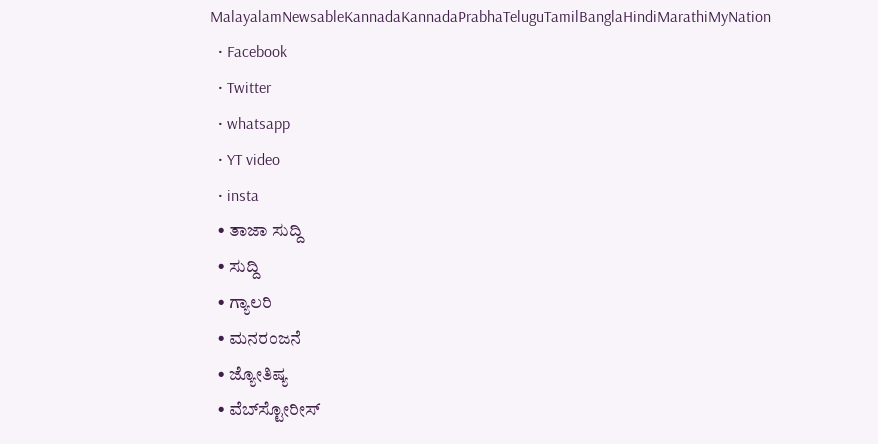MalayalamNewsableKannadaKannadaPrabhaTeluguTamilBanglaHindiMarathiMyNation
  • Facebook
  • Twitter
  • whatsapp
  • YT video
  • insta
  • ತಾಜಾ ಸುದ್ದಿ
  • ಸುದ್ದಿ
  • ಗ್ಯಾಲರಿ
  • ಮನರಂಜನೆ
  • ಜ್ಯೋತಿಷ್ಯ
  • ವೆಬ್‌ಸ್ಟೋರೀಸ್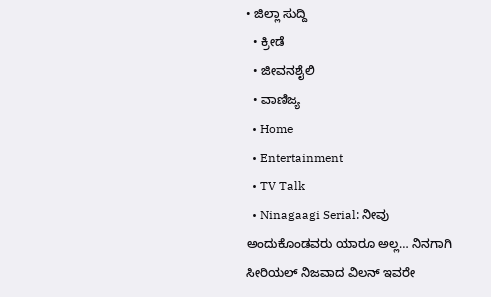• ಜಿಲ್ಲಾ ಸುದ್ದಿ
  • ಕ್ರೀಡೆ
  • ಜೀವನಶೈಲಿ
  • ವಾಣಿಜ್ಯ
  • Home
  • Entertainment
  • TV Talk
  • Ninagaagi Serial: ನೀವು ಅಂದುಕೊಂಡವರು ಯಾರೂ ಅಲ್ಲ… ನಿನಗಾಗಿ ಸೀರಿಯಲ್ ನಿಜವಾದ ವಿಲನ್ ಇವರೇ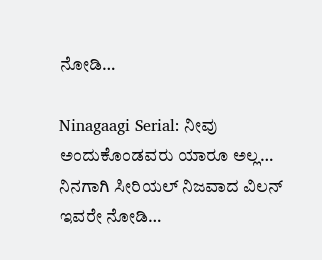ನೋಡಿ…

Ninagaagi Serial: ನೀವು ಅಂದುಕೊಂಡವರು ಯಾರೂ ಅಲ್ಲ… ನಿನಗಾಗಿ ಸೀರಿಯಲ್ ನಿಜವಾದ ವಿಲನ್ ಇವರೇ ನೋಡಿ…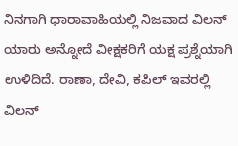ನಿನಗಾಗಿ ಧಾರಾವಾಹಿಯಲ್ಲಿ ನಿಜವಾದ ವಿಲನ್ ಯಾರು ಅನ್ನೋದೆ ವೀಕ್ಷಕರಿಗೆ ಯಕ್ಷ ಪ್ರಶ್ನೆಯಾಗಿ ಉಳಿದಿದೆ. ರಾಣಾ, ದೇವಿ, ಕಪಿಲ್ ಇವರಲ್ಲಿ ವಿಲನ್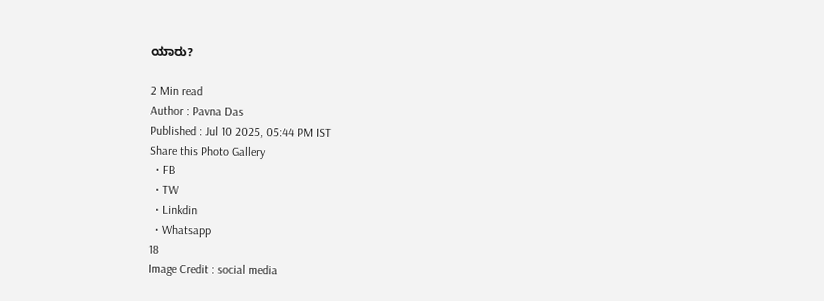ಯಾರು?

2 Min read
Author : Pavna Das
Published : Jul 10 2025, 05:44 PM IST
Share this Photo Gallery
  • FB
  • TW
  • Linkdin
  • Whatsapp
18
Image Credit : social media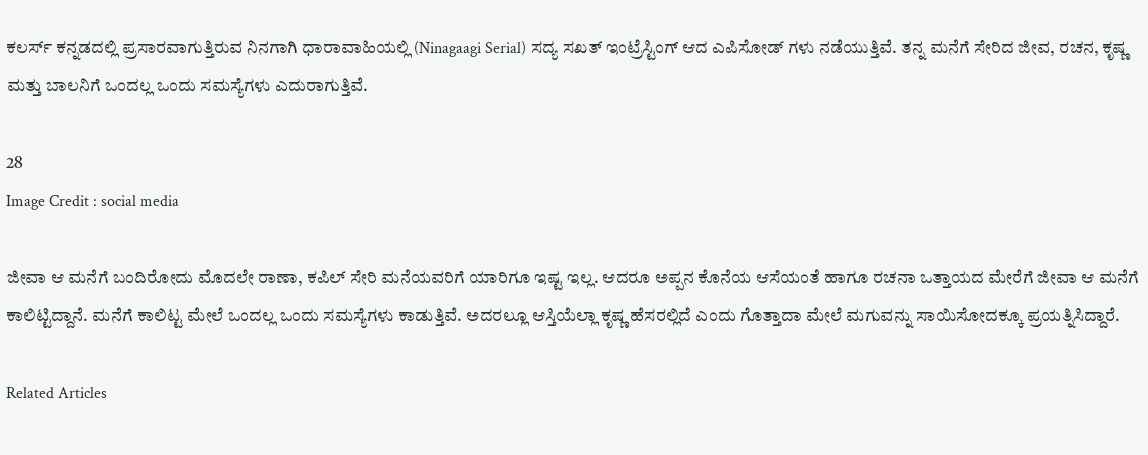ಕಲರ್ಸ್ ಕನ್ನಡದಲ್ಲಿ ಪ್ರಸಾರವಾಗುತ್ತಿರುವ ನಿನಗಾಗಿ ಧಾರಾವಾಹಿಯಲ್ಲಿ (Ninagaagi Serial) ಸದ್ಯ ಸಖತ್ ಇಂಟ್ರೆಸ್ಟಿಂಗ್ ಆದ ಎಪಿಸೋಡ್ ಗಳು ನಡೆಯುತ್ತಿವೆ. ತನ್ನ ಮನೆಗೆ ಸೇರಿದ ಜೀವ, ರಚನ, ಕೃಷ್ಣ ಮತ್ತು ಬಾಲನಿಗೆ ಒಂದಲ್ಲ ಒಂದು ಸಮಸ್ಯೆಗಳು ಎದುರಾಗುತ್ತಿವೆ.

28
Image Credit : social media

ಜೀವಾ ಆ ಮನೆಗೆ ಬಂದಿರೋದು ಮೊದಲೇ ರಾಣಾ, ಕಪಿಲ್ ಸೇರಿ ಮನೆಯವರಿಗೆ ಯಾರಿಗೂ ಇಷ್ಟ ಇಲ್ಲ. ಆದರೂ ಅಪ್ಪನ ಕೊನೆಯ ಆಸೆಯಂತೆ ಹಾಗೂ ರಚನಾ ಒತ್ತಾಯದ ಮೇರೆಗೆ ಜೀವಾ ಆ ಮನೆಗೆ ಕಾಲಿಟ್ಟಿದ್ದಾನೆ. ಮನೆಗೆ ಕಾಲಿಟ್ಟ ಮೇಲೆ ಒಂದಲ್ಲ ಒಂದು ಸಮಸ್ಯೆಗಳು ಕಾಡುತ್ತಿವೆ. ಅದರಲ್ಲೂ ಆಸ್ತಿಯೆಲ್ಲಾ ಕೃಷ್ಣ ಹೆಸರಲ್ಲಿದೆ ಎಂದು ಗೊತ್ತಾದಾ ಮೇಲೆ ಮಗುವನ್ನು ಸಾಯಿಸೋದಕ್ಕೂ ಪ್ರಯತ್ನಿಸಿದ್ದಾರೆ.

Related Articles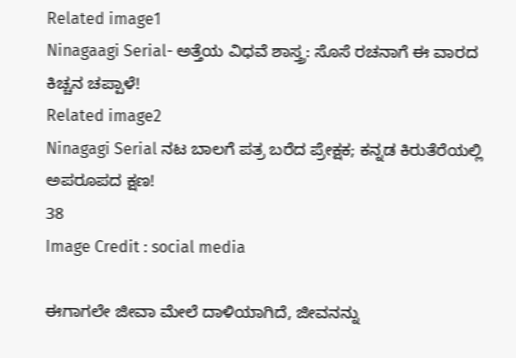Related image1
Ninagaagi Serial- ಅತ್ತೆಯ ವಿಧವೆ ಶಾಸ್ತ್ರ: ಸೊಸೆ ರಚನಾಗೆ ಈ ವಾರದ ಕಿಚ್ಚನ ಚಪ್ಪಾಳೆ!
Related image2
Ninagagi Serial ನಟ ಬಾಲಗೆ ಪತ್ರ ಬರೆದ ಪ್ರೇಕ್ಷಕ; ಕನ್ನಡ ಕಿರುತೆರೆಯಲ್ಲಿ ಅಪರೂಪದ ಕ್ಷಣ!
38
Image Credit : social media

ಈಗಾಗಲೇ ಜೀವಾ ಮೇಲೆ ದಾಳಿಯಾಗಿದೆ, ಜೀವನನ್ನು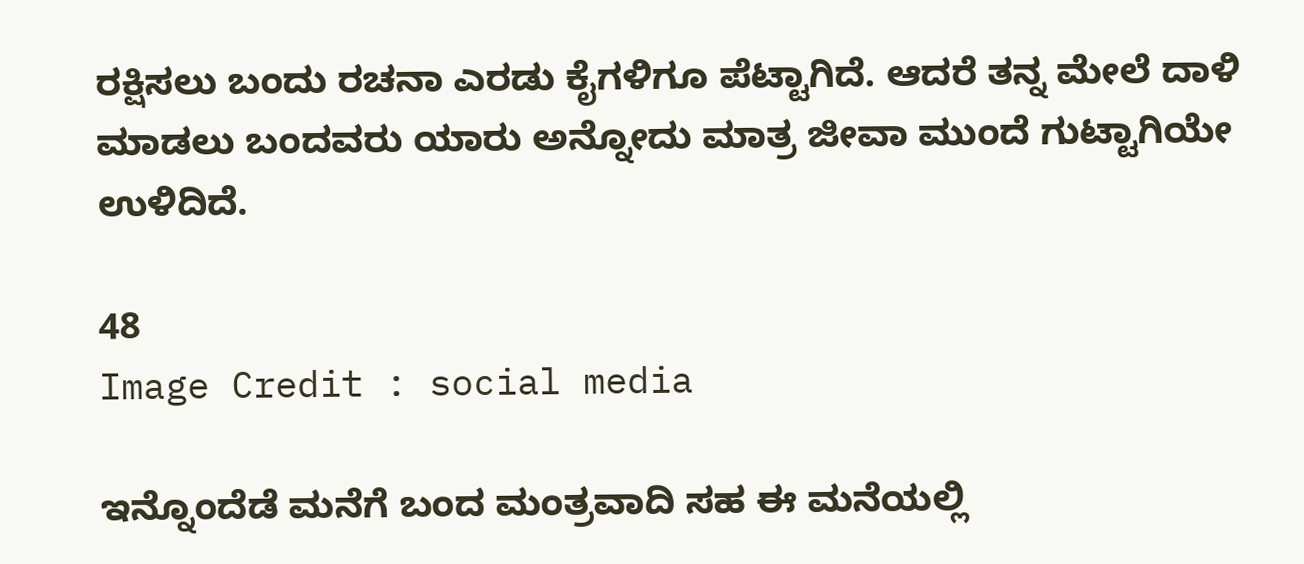ರಕ್ಷಿಸಲು ಬಂದು ರಚನಾ ಎರಡು ಕೈಗಳಿಗೂ ಪೆಟ್ಟಾಗಿದೆ. ಆದರೆ ತನ್ನ ಮೇಲೆ ದಾಳಿ ಮಾಡಲು ಬಂದವರು ಯಾರು ಅನ್ನೋದು ಮಾತ್ರ ಜೀವಾ ಮುಂದೆ ಗುಟ್ಟಾಗಿಯೇ ಉಳಿದಿದೆ.

48
Image Credit : social media

ಇನ್ನೊಂದೆಡೆ ಮನೆಗೆ ಬಂದ ಮಂತ್ರವಾದಿ ಸಹ ಈ ಮನೆಯಲ್ಲಿ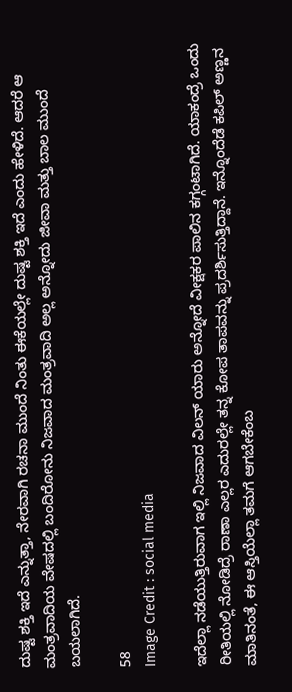ದುಷ್ಟ ಶಕ್ತಿ ಇದೆ ಎನ್ನುತ್ತಾ, ನೇರವಾಗಿ ರಚನಾ ಮುಂದೆ ನಿಂತು ಈಕೆಯಲ್ಲೇ ದುಷ್ಟ ಶಕ್ತಿ ಇದೆ ಎಂದು ಹೇಳಿದೆ. ಆದರೆ ಆ ಮಂತ್ರವಾದಿಯ ವೇಷದಲ್ಲಿ ಬಂದಿರೋನು ನಿಜವಾದ ಮಂತ್ರವಾದಿ ಅಲ್ಲ ಅನ್ನೋದು ಜೀವಾ ಮತ್ತು ಬಾಲ ಮುಂದೆ ಬಯಲಾಗಿದೆ.

58
Image Credit : social media

ಇದೆಲ್ಲಾ ನಡೆಯುತ್ತಿರುವಾಗ ಇಲ್ಲಿ ನಿಜವಾದ ವಿಲನ್ ಯಾರು ಅನ್ನೋದೆ ವೀಕ್ಷಕರ ಪಾಲಿನ ಕಗ್ಗಂಟಾಗಿದೆ. ಯಾಕಂದ್ರೆ ಒಂದು ರೀತಿಯಲ್ಲಿ ನೋಡಿದ್ರೆ ರಾಣಾ ಎಲ್ಲರ ಎದುರಲ್ಲೇ ತನ್ನ ಕೋಪ ತಾಪವನ್ನು ಪ್ರದರ್ಶಿಸುತ್ತಿದ್ದಾನೆ. ಇನ್ನೊಂದೆಡೆ ಕಪಿಲ್ ಅಣ್ಣನ ಮಾತಿನಂತೆ, ಈ ಆಸ್ತಿಯೆಲ್ಲಾ ತಮಗೆ ಆಗಬೇಕೆಂಬ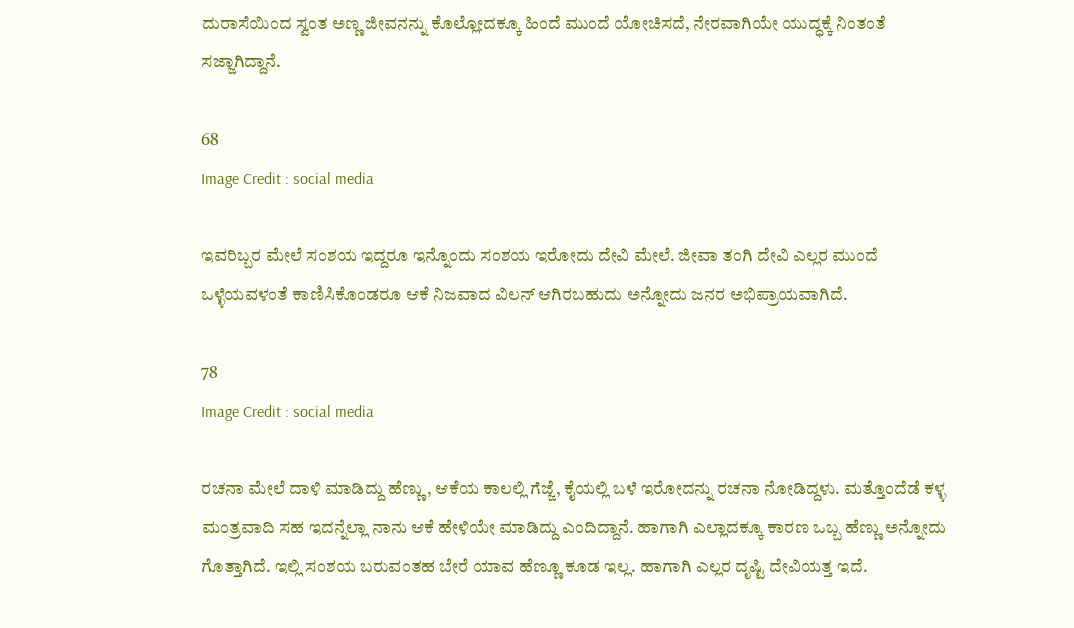ದುರಾಸೆಯಿಂದ ಸ್ವಂತ ಅಣ್ಣ ಜೀವನನ್ನು ಕೊಲ್ಲೋದಕ್ಕೂ ಹಿಂದೆ ಮುಂದೆ ಯೋಚಿಸದೆ, ನೇರವಾಗಿಯೇ ಯುದ್ಧಕ್ಕೆ ನಿಂತಂತೆ ಸಜ್ಜಾಗಿದ್ದಾನೆ.

68
Image Credit : social media

ಇವರಿಬ್ಬರ ಮೇಲೆ ಸಂಶಯ ಇದ್ದರೂ ಇನ್ನೊಂದು ಸಂಶಯ ಇರೋದು ದೇವಿ ಮೇಲೆ. ಜೀವಾ ತಂಗಿ ದೇವಿ ಎಲ್ಲರ ಮುಂದೆ ಒಳ್ಳೆಯವಳಂತೆ ಕಾಣಿಸಿಕೊಂಡರೂ ಆಕೆ ನಿಜವಾದ ವಿಲನ್ ಆಗಿರಬಹುದು ಅನ್ನೋದು ಜನರ ಅಭಿಪ್ರಾಯವಾಗಿದೆ.

78
Image Credit : social media

ರಚನಾ ಮೇಲೆ ದಾಳಿ ಮಾಡಿದ್ದು ಹೆಣ್ಣು, ಆಕೆಯ ಕಾಲಲ್ಲಿ ಗೆಜ್ಜೆ, ಕೈಯಲ್ಲಿ ಬಳೆ ಇರೋದನ್ನು ರಚನಾ ನೋಡಿದ್ದಳು. ಮತ್ತೊಂದೆಡೆ ಕಳ್ಳ ಮಂತ್ರವಾದಿ ಸಹ ಇದನ್ನೆಲ್ಲಾ ನಾನು ಆಕೆ ಹೇಳಿಯೇ ಮಾಡಿದ್ದು ಎಂದಿದ್ದಾನೆ. ಹಾಗಾಗಿ ಎಲ್ಲಾದಕ್ಕೂ ಕಾರಣ ಒಬ್ಬ ಹೆಣ್ಣು ಅನ್ನೋದು ಗೊತ್ತಾಗಿದೆ. ಇಲ್ಲಿ ಸಂಶಯ ಬರುವಂತಹ ಬೇರೆ ಯಾವ ಹೆಣ್ಣೂ ಕೂಡ ಇಲ್ಲ. ಹಾಗಾಗಿ ಎಲ್ಲರ ದೃಷ್ಟಿ ದೇವಿಯತ್ತ ಇದೆ.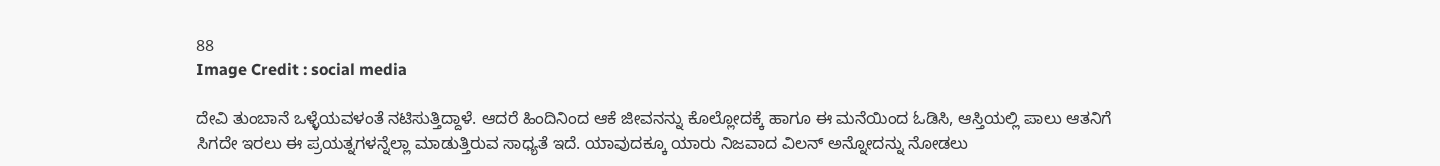88
Image Credit : social media

ದೇವಿ ತುಂಬಾನೆ ಒಳ್ಳೆಯವಳಂತೆ ನಟಿಸುತ್ತಿದ್ದಾಳೆ. ಆದರೆ ಹಿಂದಿನಿಂದ ಆಕೆ ಜೀವನನ್ನು ಕೊಲ್ಲೋದಕ್ಕೆ ಹಾಗೂ ಈ ಮನೆಯಿಂದ ಓಡಿಸಿ, ಆಸ್ತಿಯಲ್ಲಿ ಪಾಲು ಆತನಿಗೆ ಸಿಗದೇ ಇರಲು ಈ ಪ್ರಯತ್ನಗಳನ್ನೆಲ್ಲಾ ಮಾಡುತ್ತಿರುವ ಸಾಧ್ಯತೆ ಇದೆ. ಯಾವುದಕ್ಕೂ ಯಾರು ನಿಜವಾದ ವಿಲನ್ ಅನ್ನೋದನ್ನು ನೋಡಲು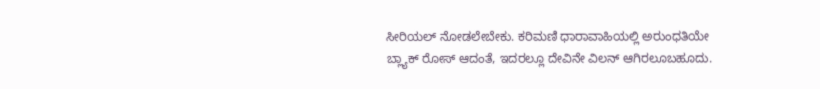ಸೀರಿಯಲ್ ನೋಡಲೇಬೇಕು. ಕರಿಮಣಿ ಧಾರಾವಾಹಿಯಲ್ಲಿ ಅರುಂಧತಿಯೇ ಬ್ಲ್ಯಾಕ್ ರೋಸ್ ಆದಂತೆ, ಇದರಲ್ಲೂ ದೇವಿನೇ ವಿಲನ್ ಆಗಿರಲೂಬಹೂದು.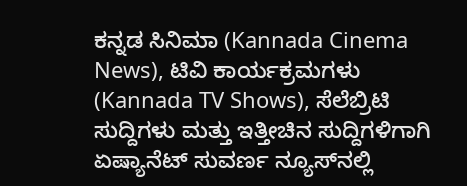ಕನ್ನಡ ಸಿನಿಮಾ (Kannada Cinema News), ಟಿವಿ ಕಾರ್ಯಕ್ರಮಗಳು (Kannada TV Shows), ಸೆಲೆಬ್ರಿಟಿ ಸುದ್ದಿಗಳು ಮತ್ತು ಇತ್ತೀಚಿನ ಸುದ್ದಿಗಳಿಗಾಗಿ ಏಷ್ಯಾನೆಟ್ ಸುವರ್ಣ ನ್ಯೂಸ್‌ನಲ್ಲಿ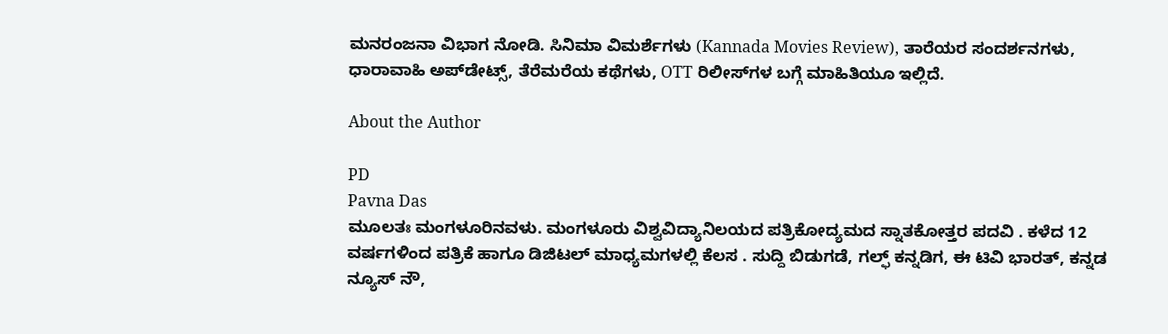ಮನರಂಜನಾ ವಿಭಾಗ ನೋಡಿ. ಸಿನಿಮಾ ವಿಮರ್ಶೆಗಳು (Kannada Movies Review), ತಾರೆಯರ ಸಂದರ್ಶನಗಳು, ಧಾರಾವಾಹಿ ಅಪ್‌ಡೇಟ್ಸ್‌, ತೆರೆಮರೆಯ ಕಥೆಗಳು, OTT ರಿಲೀಸ್‌ಗಳ ಬಗ್ಗೆ ಮಾಹಿತಿಯೂ ಇಲ್ಲಿದೆ.

About the Author

PD
Pavna Das
ಮೂಲತಃ ಮಂಗಳೂರಿನವಳು. ಮಂಗಳೂರು ವಿಶ್ವವಿದ್ಯಾನಿಲಯದ ಪತ್ರಿಕೋದ್ಯಮದ ಸ್ನಾತಕೋತ್ತರ ಪದವಿ . ಕಳೆದ 12 ವರ್ಷಗಳಿಂದ ಪತ್ರಿಕೆ ಹಾಗೂ ಡಿಜಿಟಲ್ ಮಾಧ್ಯಮಗಳಲ್ಲಿ ಕೆಲಸ . ಸುದ್ದಿ ಬಿಡುಗಡೆ, ಗಲ್ಫ್ ಕನ್ನಡಿಗ, ಈ ಟಿವಿ ಭಾರತ್, ಕನ್ನಡ ನ್ಯೂಸ್ ನೌ,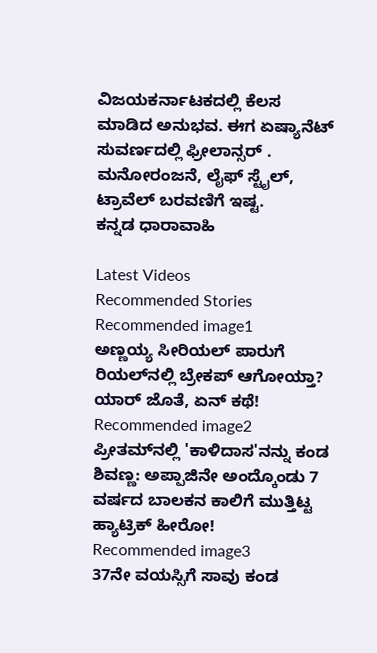ವಿಜಯಕರ್ನಾಟಕದಲ್ಲಿ ಕೆಲಸ ಮಾಡಿದ ಅನುಭವ. ಈಗ ಏಷ್ಯಾನೆಟ್ ಸುವರ್ಣದಲ್ಲಿ ಫ್ರೀಲಾನ್ಸರ್ . ಮನೋರಂಜನೆ, ಲೈಫ್ ಸ್ಟೈಲ್, ಟ್ರಾವೆಲ್ ಬರವಣಿಗೆ ಇಷ್ಟ.
ಕನ್ನಡ ಧಾರಾವಾಹಿ

Latest Videos
Recommended Stories
Recommended image1
ಅಣ್ಣಯ್ಯ ಸೀರಿಯಲ್ ಪಾರುಗೆ ರಿಯಲ್‌ನಲ್ಲಿ ಬ್ರೇಕಪ್ ಆಗೋಯ್ತಾ? ಯಾರ್ ಜೊತೆ, ಏನ್ ಕಥೆ!
Recommended image2
ಪ್ರೀತಮ್‌ನಲ್ಲಿ 'ಕಾಳಿದಾಸ'ನನ್ನು ಕಂಡ ಶಿವಣ್ಣ: ಅಪ್ಪಾಜಿನೇ ಅಂದ್ಕೊಂಡು 7 ವರ್ಷದ ಬಾಲಕನ ಕಾಲಿಗೆ ಮುತ್ತಿಟ್ಟ ಹ್ಯಾಟ್ರಿಕ್ ಹೀರೋ!
Recommended image3
37ನೇ ವಯಸ್ಸಿಗೆ ಸಾವು ಕಂಡ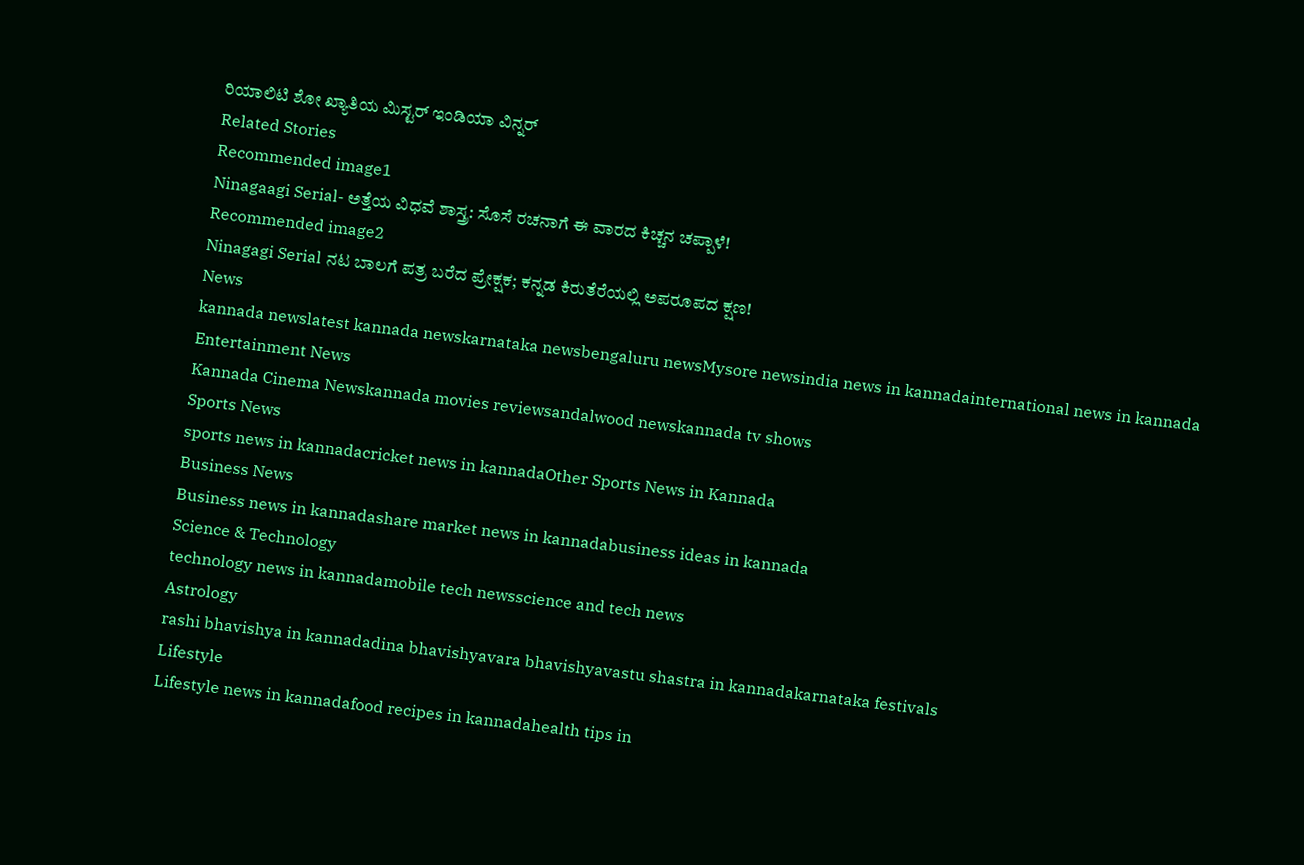ರಿಯಾಲಿಟಿ ಶೋ ಖ್ಯಾತಿಯ ಮಿಸ್ಟರ್ ಇಂಡಿಯಾ ವಿನ್ನರ್
Related Stories
Recommended image1
Ninagaagi Serial- ಅತ್ತೆಯ ವಿಧವೆ ಶಾಸ್ತ್ರ: ಸೊಸೆ ರಚನಾಗೆ ಈ ವಾರದ ಕಿಚ್ಚನ ಚಪ್ಪಾಳೆ!
Recommended image2
Ninagagi Serial ನಟ ಬಾಲಗೆ ಪತ್ರ ಬರೆದ ಪ್ರೇಕ್ಷಕ; ಕನ್ನಡ ಕಿರುತೆರೆಯಲ್ಲಿ ಅಪರೂಪದ ಕ್ಷಣ!
News
kannada newslatest kannada newskarnataka newsbengaluru newsMysore newsindia news in kannadainternational news in kannada
Entertainment News
Kannada Cinema Newskannada movies reviewsandalwood newskannada tv shows
Sports News
sports news in kannadacricket news in kannadaOther Sports News in Kannada
Business News
Business news in kannadashare market news in kannadabusiness ideas in kannada
Science & Technology
technology news in kannadamobile tech newsscience and tech news
Astrology
rashi bhavishya in kannadadina bhavishyavara bhavishyavastu shastra in kannadakarnataka festivals
Lifestyle
Lifestyle news in kannadafood recipes in kannadahealth tips in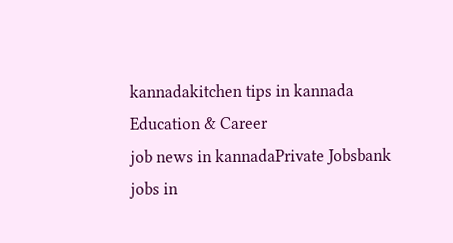kannadakitchen tips in kannada
Education & Career
job news in kannadaPrivate Jobsbank jobs in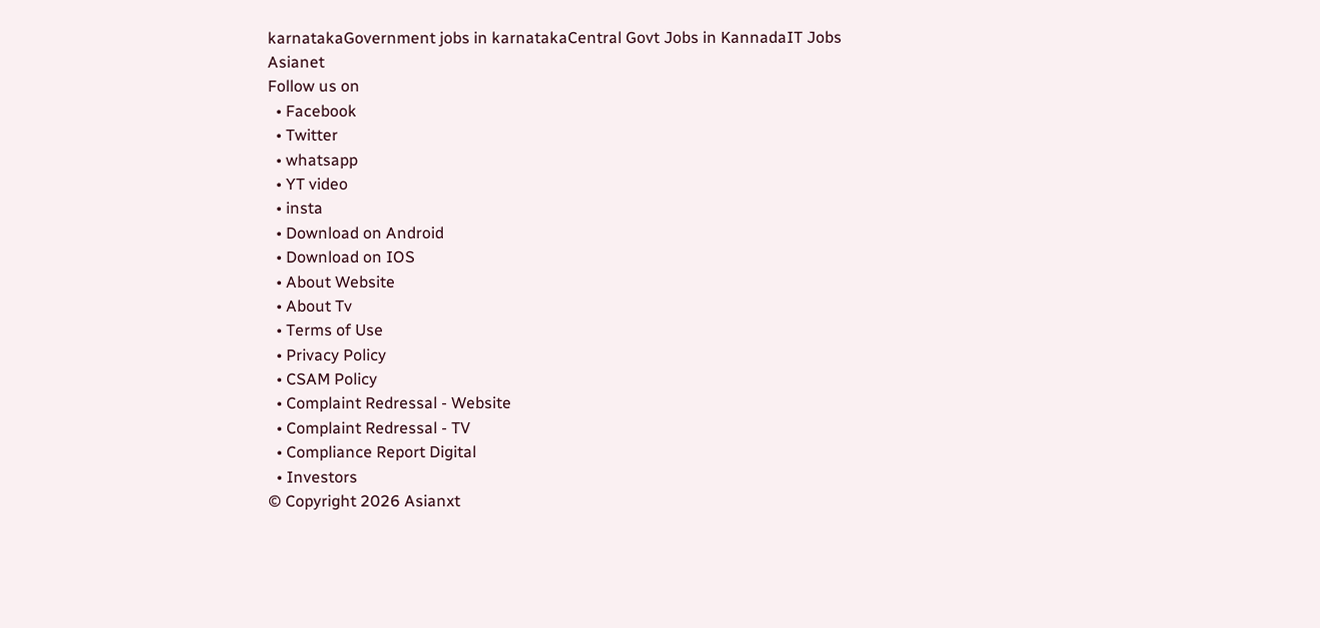karnatakaGovernment jobs in karnatakaCentral Govt Jobs in KannadaIT Jobs
Asianet
Follow us on
  • Facebook
  • Twitter
  • whatsapp
  • YT video
  • insta
  • Download on Android
  • Download on IOS
  • About Website
  • About Tv
  • Terms of Use
  • Privacy Policy
  • CSAM Policy
  • Complaint Redressal - Website
  • Complaint Redressal - TV
  • Compliance Report Digital
  • Investors
© Copyright 2026 Asianxt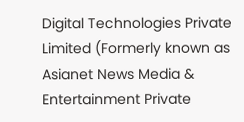Digital Technologies Private Limited (Formerly known as Asianet News Media & Entertainment Private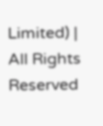Limited) | All Rights Reserved